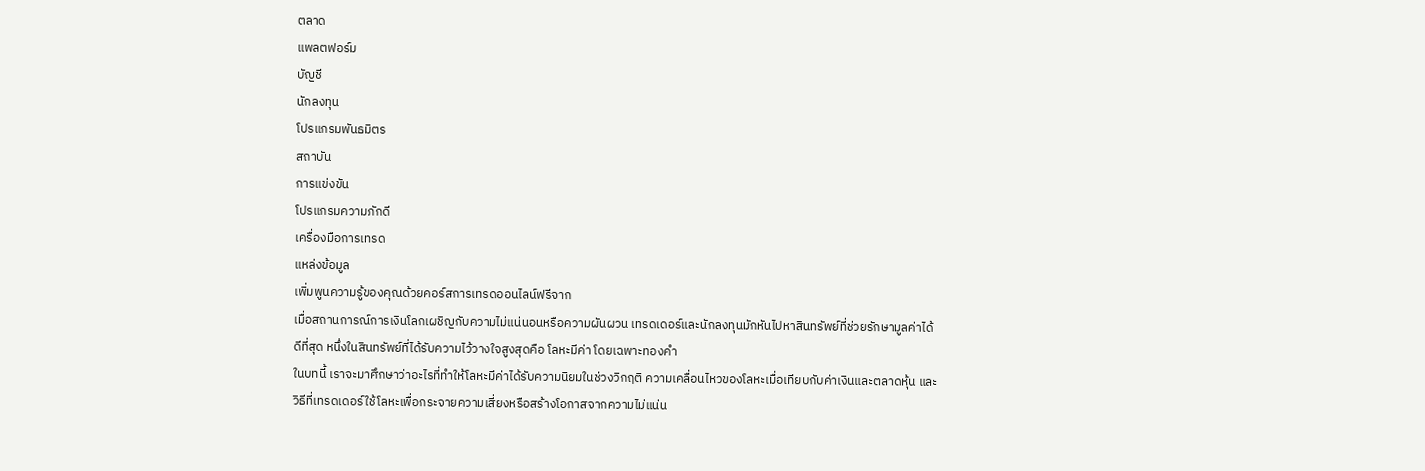ตลาด
แพลตฟอร์ม
บัญชี
นักลงทุน
โปรแกรมพันธมิตร
สถาบัน
การแข่งขัน
โปรแกรมความภักดี
เครื่องมือการเทรด
แหล่งข้อมูล
เพิ่มพูนความรู้ของคุณด้วยคอร์สการเทรดออนไลน์ฟรีจาก
เมื่อสถานการณ์การเงินโลกเผชิญกับความไม่แน่นอนหรือความผันผวน เทรดเดอร์และนักลงทุนมักหันไปหาสินทรัพย์ที่ช่วยรักษามูลค่าได้ดีที่สุด หนึ่งในสินทรัพย์ที่ได้รับความไว้วางใจสูงสุดคือ โลหะมีค่า โดยเฉพาะทองคำ
ในบทนี้ เราจะมาศึกษาว่าอะไรที่ทำให้โลหะมีค่าได้รับความนิยมในช่วงวิกฤติ ความเคลื่อนไหวของโลหะเมื่อเทียบกับค่าเงินและตลาดหุ้น และวิธีที่เทรดเดอร์ใช้โลหะเพื่อกระจายความเสี่ยงหรือสร้างโอกาสจากความไม่แน่น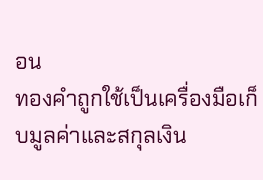อน
ทองคำถูกใช้เป็นเครื่องมือเก็บมูลค่าและสกุลเงิน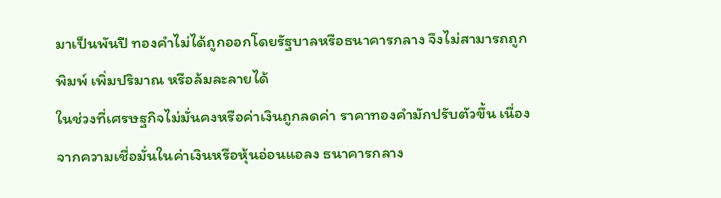มาเป็นพันปี ทองคำไม่ได้ถูกออกโดยรัฐบาลหรือธนาคารกลาง จึงไม่สามารถถูกพิมพ์ เพิ่มปริมาณ หรือล้มละลายได้
ในช่วงที่เศรษฐกิจไม่มั่นคงหรือค่าเงินถูกลดค่า ราคาทองคำมักปรับตัวขึ้น เนื่องจากความเชื่อมั่นในค่าเงินหรือหุ้นอ่อนแอลง ธนาคารกลาง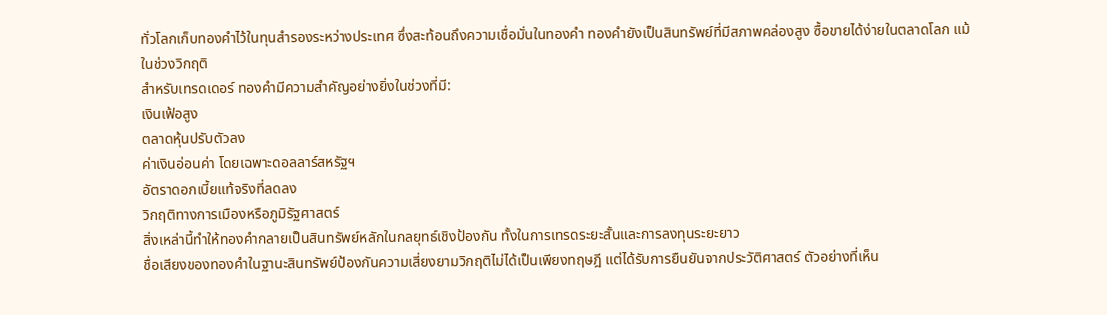ทั่วโลกเก็บทองคำไว้ในทุนสำรองระหว่างประเทศ ซึ่งสะท้อนถึงความเชื่อมั่นในทองคำ ทองคำยังเป็นสินทรัพย์ที่มีสภาพคล่องสูง ซื้อขายได้ง่ายในตลาดโลก แม้ในช่วงวิกฤติ
สำหรับเทรดเดอร์ ทองคำมีความสำคัญอย่างยิ่งในช่วงที่มี:
เงินเฟ้อสูง
ตลาดหุ้นปรับตัวลง
ค่าเงินอ่อนค่า โดยเฉพาะดอลลาร์สหรัฐฯ
อัตราดอกเบี้ยแท้จริงที่ลดลง
วิกฤติทางการเมืองหรือภูมิรัฐศาสตร์
สิ่งเหล่านี้ทำให้ทองคำกลายเป็นสินทรัพย์หลักในกลยุทธ์เชิงป้องกัน ทั้งในการเทรดระยะสั้นและการลงทุนระยะยาว
ชื่อเสียงของทองคำในฐานะสินทรัพย์ป้องกันความเสี่ยงยามวิกฤติไม่ได้เป็นเพียงทฤษฎี แต่ได้รับการยืนยันจากประวัติศาสตร์ ตัวอย่างที่เห็น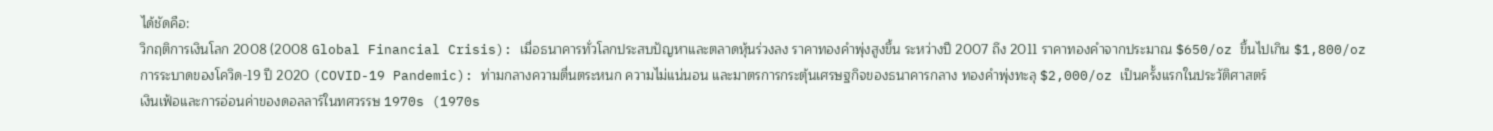ได้ชัดคือ:
วิกฤติการเงินโลก 2008 (2008 Global Financial Crisis): เมื่อธนาคารทั่วโลกประสบปัญหาและตลาดหุ้นร่วงลง ราคาทองคำพุ่งสูงขึ้น ระหว่างปี 2007 ถึง 2011 ราคาทองคำจากประมาณ $650/oz ขึ้นไปเกิน $1,800/oz
การระบาดของโควิด-19 ปี 2020 (COVID-19 Pandemic): ท่ามกลางความตื่นตระหนก ความไม่แน่นอน และมาตรการกระตุ้นเศรษฐกิจของธนาคารกลาง ทองคำพุ่งทะลุ $2,000/oz เป็นครั้งแรกในประวัติศาสตร์
เงินเฟ้อและการอ่อนค่าของดอลลาร์ในทศวรรษ 1970s (1970s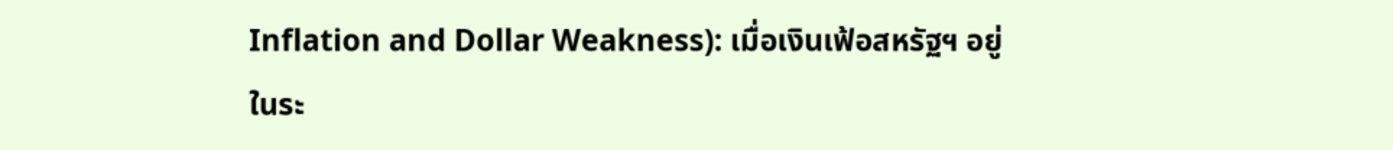Inflation and Dollar Weakness): เมื่อเงินเฟ้อสหรัฐฯ อยู่ในระ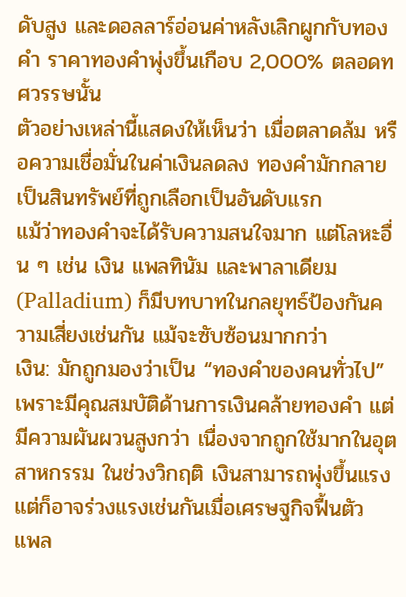ดับสูง และดอลลาร์อ่อนค่าหลังเลิกผูกกับทองคำ ราคาทองคำพุ่งขึ้นเกือบ 2,000% ตลอดทศวรรษนั้น
ตัวอย่างเหล่านี้แสดงให้เห็นว่า เมื่อตลาดล้ม หรือความเชื่อมั่นในค่าเงินลดลง ทองคำมักกลายเป็นสินทรัพย์ที่ถูกเลือกเป็นอันดับแรก
แม้ว่าทองคำจะได้รับความสนใจมาก แต่โลหะอื่น ๆ เช่น เงิน แพลทินัม และพาลาเดียม (Palladium) ก็มีบทบาทในกลยุทธ์ป้องกันความเสี่ยงเช่นกัน แม้จะซับซ้อนมากกว่า
เงิน: มักถูกมองว่าเป็น “ทองคำของคนทั่วไป” เพราะมีคุณสมบัติด้านการเงินคล้ายทองคำ แต่มีความผันผวนสูงกว่า เนื่องจากถูกใช้มากในอุตสาหกรรม ในช่วงวิกฤติ เงินสามารถพุ่งขึ้นแรง แต่ก็อาจร่วงแรงเช่นกันเมื่อเศรษฐกิจฟื้นตัว
แพล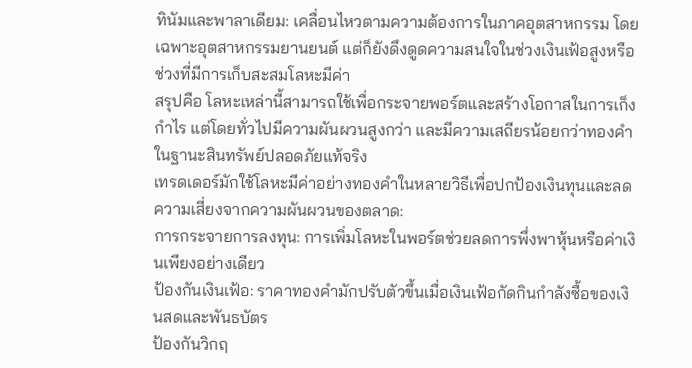ทินัมและพาลาเดียม: เคลื่อนไหวตามความต้องการในภาคอุตสาหกรรม โดยเฉพาะอุตสาหกรรมยานยนต์ แต่ก็ยังดึงดูดความสนใจในช่วงเงินเฟ้อสูงหรือช่วงที่มีการเก็บสะสมโลหะมีค่า
สรุปคือ โลหะเหล่านี้สามารถใช้เพื่อกระจายพอร์ตและสร้างโอกาสในการเก็งกำไร แต่โดยทั่วไปมีความผันผวนสูงกว่า และมีความเสถียรน้อยกว่าทองคำในฐานะสินทรัพย์ปลอดภัยแท้จริง
เทรดเดอร์มักใช้โลหะมีค่าอย่างทองคำในหลายวิธีเพื่อปกป้องเงินทุนและลดความเสี่ยงจากความผันผวนของตลาด:
การกระจายการลงทุน: การเพิ่มโลหะในพอร์ตช่วยลดการพึ่งพาหุ้นหรือค่าเงินเพียงอย่างเดียว
ป้องกันเงินเฟ้อ: ราคาทองคำมักปรับตัวขึ้นเมื่อเงินเฟ้อกัดกินกำลังซื้อของเงินสดและพันธบัตร
ป้องกันวิกฤ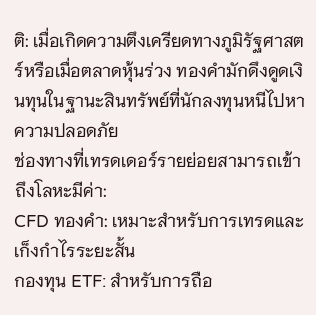ติ: เมื่อเกิดความตึงเครียดทางภูมิรัฐศาสตร์หรือเมื่อตลาดหุ้นร่วง ทองคำมักดึงดูดเงินทุนในฐานะสินทรัพย์ที่นักลงทุนหนีไปหาความปลอดภัย
ช่องทางที่เทรดเดอร์รายย่อยสามารถเข้าถึงโลหะมีค่า:
CFD ทองคำ: เหมาะสำหรับการเทรดและเก็งกำไรระยะสั้น
กองทุน ETF: สำหรับการถือ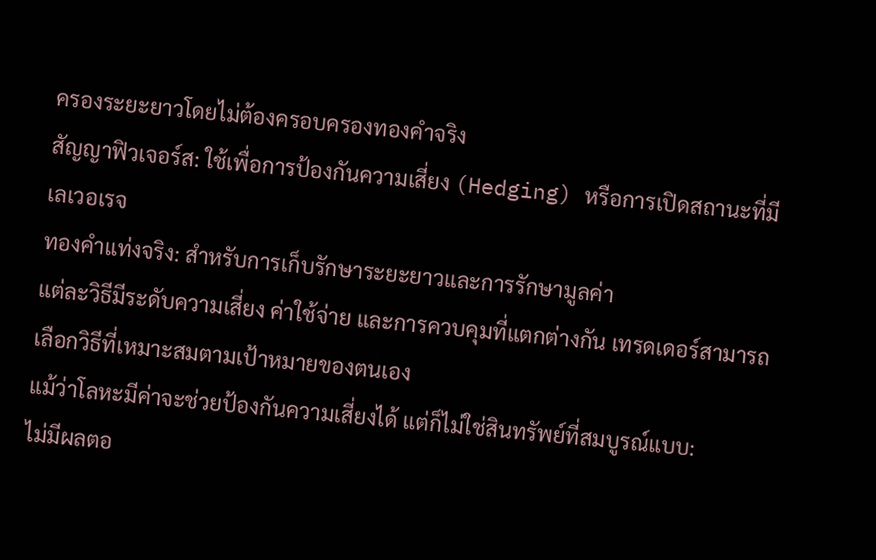ครองระยะยาวโดยไม่ต้องครอบครองทองคำจริง
สัญญาฟิวเจอร์ส: ใช้เพื่อการป้องกันความเสี่ยง (Hedging) หรือการเปิดสถานะที่มีเลเวอเรจ
ทองคำแท่งจริง: สำหรับการเก็บรักษาระยะยาวและการรักษามูลค่า
แต่ละวิธีมีระดับความเสี่ยง ค่าใช้จ่าย และการควบคุมที่แตกต่างกัน เทรดเดอร์สามารถเลือกวิธีที่เหมาะสมตามเป้าหมายของตนเอง
แม้ว่าโลหะมีค่าจะช่วยป้องกันความเสี่ยงได้ แต่ก็ไม่ใช่สินทรัพย์ที่สมบูรณ์แบบ:
ไม่มีผลตอ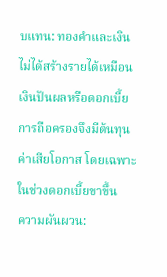บแทน: ทองคำและเงินไม่ได้สร้างรายได้เหมือนเงินปันผลหรือดอกเบี้ย การถือครองจึงมีต้นทุนค่าเสียโอกาส โดยเฉพาะในช่วงดอกเบี้ยขาขึ้น
ความผันผวน: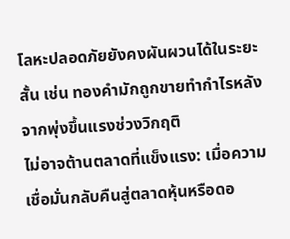โลหะปลอดภัยยังคงผันผวนได้ในระยะสั้น เช่น ทองคำมักถูกขายทำกำไรหลังจากพุ่งขึ้นแรงช่วงวิกฤติ
ไม่อาจต้านตลาดที่แข็งแรง: เมื่อความเชื่อมั่นกลับคืนสู่ตลาดหุ้นหรือดอ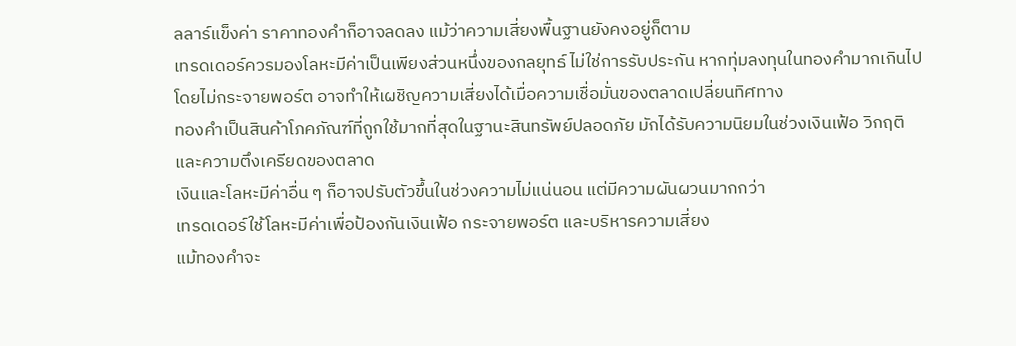ลลาร์แข็งค่า ราคาทองคำก็อาจลดลง แม้ว่าความเสี่ยงพื้นฐานยังคงอยู่ก็ตาม
เทรดเดอร์ควรมองโลหะมีค่าเป็นเพียงส่วนหนึ่งของกลยุทธ์ ไม่ใช่การรับประกัน หากทุ่มลงทุนในทองคำมากเกินไปโดยไม่กระจายพอร์ต อาจทำให้เผชิญความเสี่ยงได้เมื่อความเชื่อมั่นของตลาดเปลี่ยนทิศทาง
ทองคำเป็นสินค้าโภคภัณฑ์ที่ถูกใช้มากที่สุดในฐานะสินทรัพย์ปลอดภัย มักได้รับความนิยมในช่วงเงินเฟ้อ วิกฤติ และความตึงเครียดของตลาด
เงินและโลหะมีค่าอื่น ๆ ก็อาจปรับตัวขึ้นในช่วงความไม่แน่นอน แต่มีความผันผวนมากกว่า
เทรดเดอร์ใช้โลหะมีค่าเพื่อป้องกันเงินเฟ้อ กระจายพอร์ต และบริหารความเสี่ยง
แม้ทองคำจะ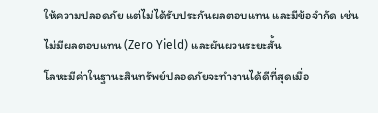ให้ความปลอดภัย แต่ไม่ได้รับประกันผลตอบแทน และมีข้อจำกัด เช่น ไม่มีผลตอบแทน (Zero Yield) และผันผวนระยะสั้น
โลหะมีค่าในฐานะสินทรัพย์ปลอดภัยจะทำงานได้ดีที่สุดเมื่อ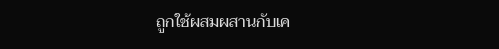ถูกใช้ผสมผสานกับเค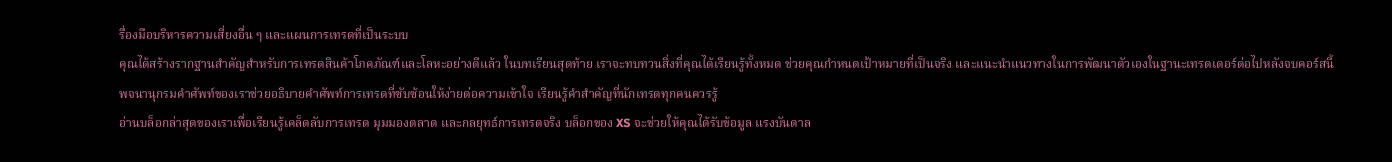รื่องมือบริหารความเสี่ยงอื่น ๆ และแผนการเทรดที่เป็นระบบ
คุณได้สร้างรากฐานสำคัญสำหรับการเทรดสินค้าโภคภัณฑ์และโลหะอย่างดีแล้ว ในบทเรียนสุดท้าย เราจะทบทวนสิ่งที่คุณได้เรียนรู้ทั้งหมด ช่วยคุณกำหนดเป้าหมายที่เป็นจริง และแนะนำแนวทางในการพัฒนาตัวเองในฐานะเทรดเดอร์ต่อไปหลังจบคอร์สนี้
พจนานุกรมคำศัพท์ของเราช่วยอธิบายคำศัพท์การเทรดที่ซับซ้อนให้ง่ายต่อความเข้าใจ เรียนรู้คำสำคัญที่นักเทรดทุกคนควรรู้
อ่านบล็อกล่าสุดของเราเพื่อเรียนรู้เคล็ดลับการเทรด มุมมองตลาด และกลยุทธ์การเทรดจริง บล็อกของ XS จะช่วยให้คุณได้รับข้อมูล แรงบันดาล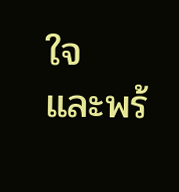ใจ และพร้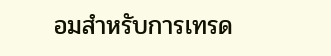อมสำหรับการเทรด